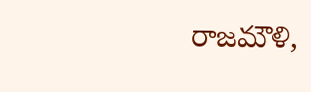రాజమౌళి,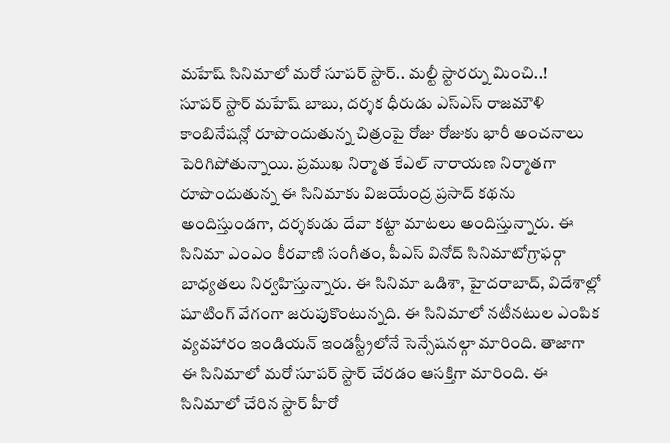మహేష్ సినిమాలో మరో సూపర్ స్టార్.. మల్టీ స్టారర్ను మించి..!
సూపర్ స్టార్ మహేష్ బాబు, దర్శక ధీరుడు ఎస్ఎస్ రాజమౌళి కాంబినేషన్లో రూపొందుతున్న చిత్రంపై రోజు రోజుకు భారీ అంచనాలు పెరిగిపోతున్నాయి. ప్రముఖ నిర్మాత కేఎల్ నారాయణ నిర్మాతగా రూపొందుతున్న ఈ సినిమాకు విజయేంద్ర ప్రసాద్ కథను అందిస్తుండగా, దర్శకుడు దేవా కట్టా మాటలు అందిస్తున్నారు. ఈ సినిమా ఎంఎం కీరవాణి సంగీతం, పీఎస్ వినోద్ సినిమాటోగ్రాఫర్గా బాధ్యతలు నిర్వహిస్తున్నారు. ఈ సినిమా ఒడిశా, హైదరాబాద్, విదేశాల్లో షూటింగ్ వేగంగా జరుపుకొంటున్నది. ఈ సినిమాలో నటీనటుల ఎంపిక వ్యవహారం ఇండియన్ ఇండస్ట్రీలోనే సెన్సేషనల్గా మారింది. తాజాగా ఈ సినిమాలో మరో సూపర్ స్టార్ చేరడం ఆసక్తిగా మారింది. ఈ సినిమాలో చేరిన స్టార్ హీరో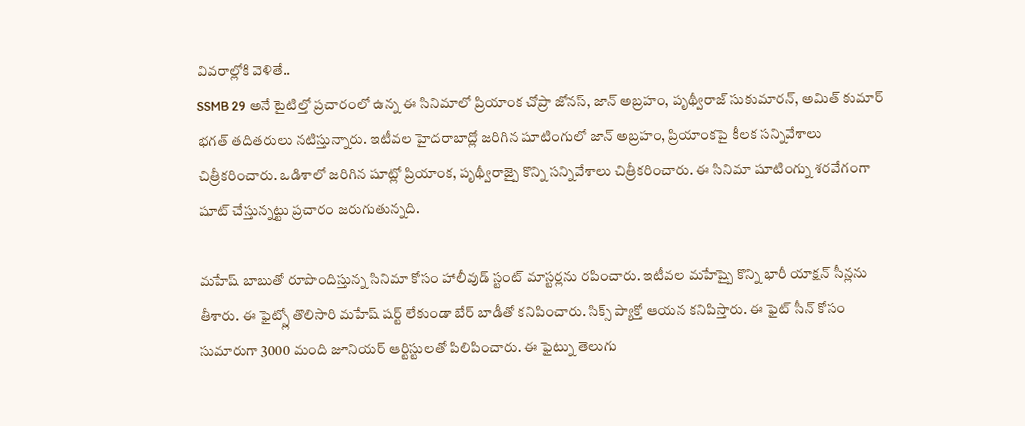వివరాల్లోకి వెళితే..
SSMB 29 అనే టైటిల్తో ప్రచారంలో ఉన్న ఈ సినిమాలో ప్రియాంక చోప్రా జోనస్, జాన్ అబ్రహం, పృథ్వీరాజ్ సుకుమారన్, అమిత్ కుమార్ భగత్ తదితరులు నటిస్తున్నారు. ఇటీవల హైదరాబాద్లో జరిగిన షూటింగులో జాన్ అబ్రహం, ప్రియాంకపై కీలక సన్నివేశాలు చిత్రీకరించారు. ఒడిశాలో జరిగిన షూట్లో ప్రియాంక, పృథ్వీరాజ్పై కొన్ని సన్నివేశాలు చిత్రీకరించారు. ఈ సినిమా షూటింగ్ను శరవేగంగా షూట్ చేస్తున్నట్టు ప్రచారం జరుగుతున్నది.

మహేష్ బాబుతో రూపొందిస్తున్న సినిమా కోసం హాలీవుడ్ స్టంట్ మాస్టర్లను రపించారు. ఇటీవల మహేష్పై కొన్ని భారీ యాక్షన్ సీన్లను తీశారు. ఈ ఫైట్స్లో తొలిసారి మహేష్ షర్ట్ లేకుండా బేర్ బాడీతో కనిపించారు. సిక్స్ ప్యాక్తో ఆయన కనిపిస్తారు. ఈ ఫైట్ సీన్ కోసం సుమారుగా 3000 మంది జూనియర్ ఆర్టిస్టులతో పిలిపించారు. ఈ ఫైట్ను తెలుగు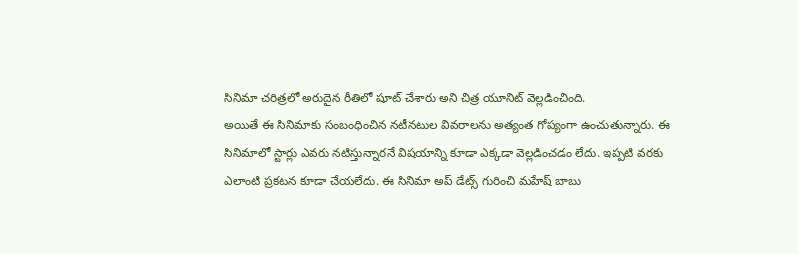సినిమా చరిత్రలో అరుదైన రీతిలో షూట్ చేశారు అని చిత్ర యూనిట్ వెల్లడించింది.
అయితే ఈ సినిమాకు సంబంధించిన నటీనటుల వివరాలను అత్యంత గోప్యంగా ఉంచుతున్నారు. ఈ సినిమాలో స్టార్లు ఎవరు నటిస్తున్నారనే విషయాన్ని కూడా ఎక్కడా వెల్లడించడం లేదు. ఇప్పటి వరకు ఎలాంటి ప్రకటన కూడా చేయలేదు. ఈ సినిమా అప్ డేట్స్ గురించి మహేష్ బాబు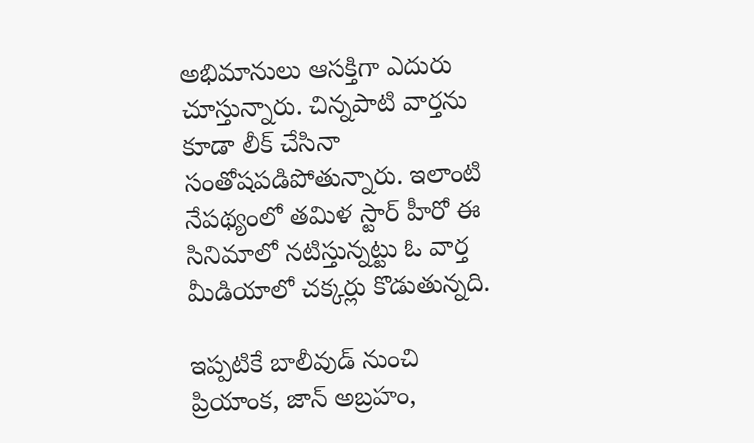అభిమానులు ఆసక్తిగా ఎదురు చూస్తున్నారు. చిన్నపాటి వార్తను కూడా లీక్ చేసినా సంతోషపడిపోతున్నారు. ఇలాంటి నేపథ్యంలో తమిళ స్టార్ హీరో ఈ సినిమాలో నటిస్తున్నట్టు ఓ వార్త మీడియాలో చక్కర్లు కొడుతున్నది.

ఇప్పటికే బాలీవుడ్ నుంచి ప్రియాంక, జాన్ అబ్రహం,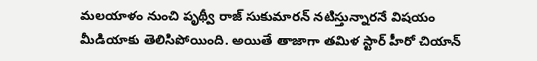మలయాళం నుంచి పృథ్వీ రాజ్ సుకుమారన్ నటిస్తున్నారనే విషయం మీడియాకు తెలిసిపోయింది. అయితే తాజాగా తమిళ స్టార్ హీరో చియాన్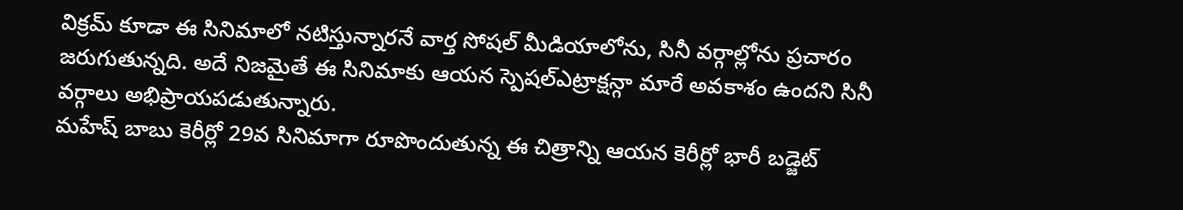విక్రమ్ కూడా ఈ సినిమాలో నటిస్తున్నారనే వార్త సోషల్ మీడియాలోను, సినీ వర్గాల్లోను ప్రచారం జరుగుతున్నది. అదే నిజమైతే ఈ సినిమాకు ఆయన స్పెషల్ఎట్రాక్షన్గా మారే అవకాశం ఉందని సినీ వర్గాలు అభిప్రాయపడుతున్నారు.
మహేష్ బాబు కెరీర్లో 29వ సినిమాగా రూపొందుతున్న ఈ చిత్రాన్ని ఆయన కెరీర్లో భారీ బడ్జెట్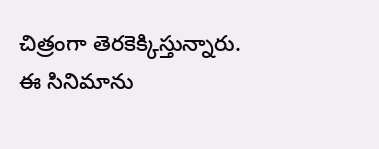చిత్రంగా తెరకెక్కిస్తున్నారు. ఈ సినిమాను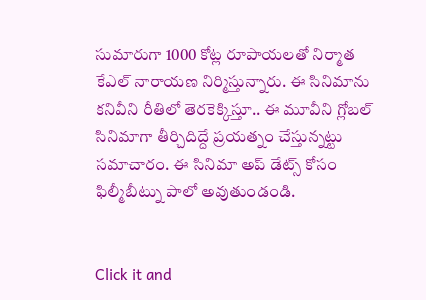సుమారుగా 1000 కోట్ల రూపాయలతో నిర్మాత కేఎల్ నారాయణ నిర్మిస్తున్నారు. ఈ సినిమాను కనివీని రీతిలో తెరకెక్కిస్తూ.. ఈ మూవీని గ్లోబల్ సినిమాగా తీర్చిదిద్దే ప్రయత్నం చేస్తున్నట్టు సమాచారం. ఈ సినిమా అప్ డేట్స్ కోసం ఫిల్మీబీట్ను పాలో అవుతుండండి.


Click it and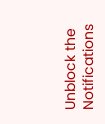Unblock the Notifications